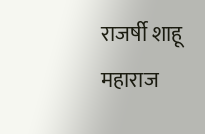राजर्षी शाहू महाराज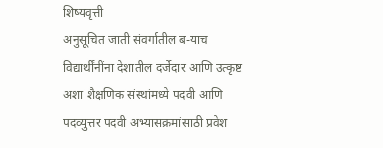शिष्यवृत्ती
अनुसूचित जाती संवर्गातील ब-याच विद्यार्थींनींना देशातील दर्जेदार आणि उत्कृष्ट अशा शैक्षणिक संस्थांमध्ये पदवी आणि पदव्युत्तर पदवी अभ्यासक्रमांसाठी प्रवेश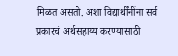मिळत असतो. अशा विद्यार्थींनींना सर्व प्रकारचं अर्थसहाय्य करण्यासाठी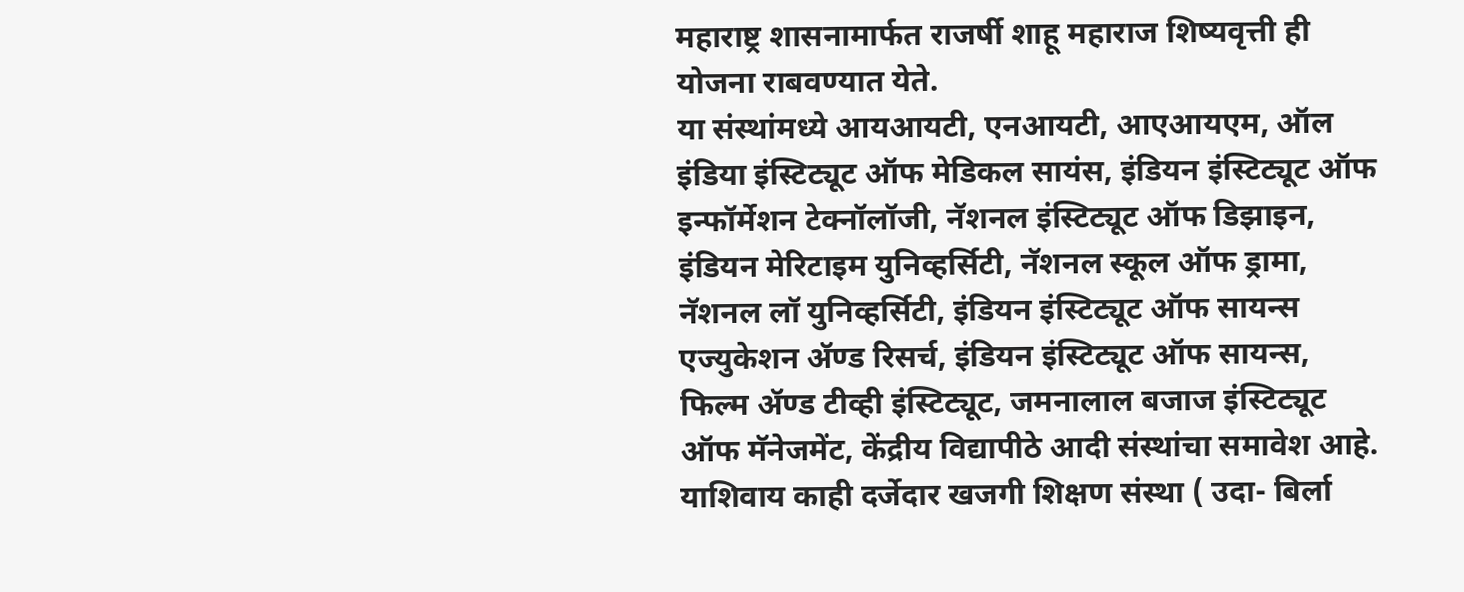महाराष्ट्र शासनामार्फत राजर्षी शाहू महाराज शिष्यवृत्ती ही योजना राबवण्यात येते.
या संस्थांमध्ये आयआयटी, एनआयटी, आएआयएम, ऑल इंडिया इंस्टिट्यूट ऑफ मेडिकल सायंस, इंडियन इंस्टिट्यूट ऑफ इन्फॉर्मेशन टेक्नॉलॉजी, नॅशनल इंस्टिट्यूट ऑफ डिझाइन, इंडियन मेरिटाइम युनिव्हर्सिटी, नॅशनल स्कूल ऑफ ड्रामा, नॅशनल लॉ युनिव्हर्सिटी, इंडियन इंस्टिट्यूट ऑफ सायन्स एज्युकेशन ॲण्ड रिसर्च, इंडियन इंस्टिट्यूट ऑफ सायन्स, फिल्म ॲण्ड टीव्ही इंस्टिट्यूट, जमनालाल बजाज इंस्टिट्यूट ऑफ मॅनेजमेंट, केंद्रीय विद्यापीठे आदी संस्थांचा समावेश आहे. याशिवाय काही दर्जेदार खजगी शिक्षण संस्था ( उदा- बिर्ला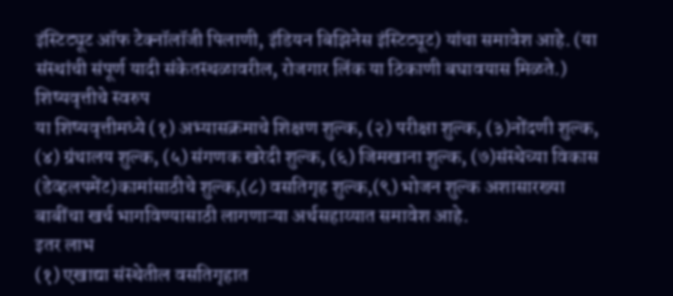इंस्टिट्यूट ऑफ टेक्नॉलॉजी पिलाणी, इंडियन बिझिनेस इंस्टिट्यूट) यांचा समावेश आहे. (या संस्थांची संपूर्ण यादी संकेतस्थळावरील, रोजगार लिंक या ठिकाणी बघावयास मिळते.)
शिष्यवृत्तीचे स्वरुप
या शिष्यवृत्तीमध्ये (१) अभ्यासक्रमाचे शिक्षण शुल्क, (२) परीक्षा शुल्क, (३)नोंदणी शुल्क, (४) ग्रंथालय शुल्क, (५) संगणक खरेदी शुल्क, (६) जिमखाना शुल्क, (७)संस्थेच्या विकास (डेव्हलपमेंट)कामांसाठीचे शुल्क,(८) वसतिगृह शुल्क,(९) भोजन शुल्क अशासारख्या बाबींचा खर्च भागविण्यासाठी लागणाऱ्या अर्थसहाय्यात समावेश आहे.
इतर लाभ
(१) एखाद्या संस्थेतील वसतिगृहात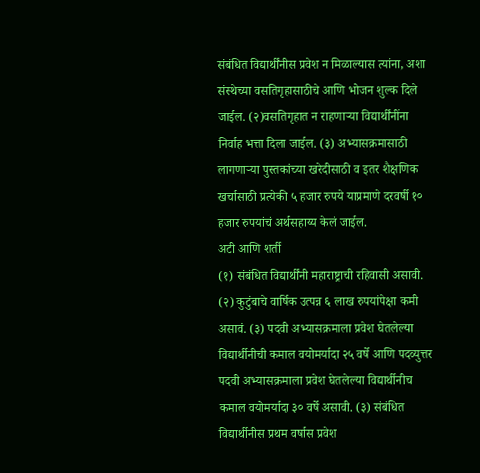संबंधित विद्यार्थींनीस प्रवेश न मिळाल्यास त्यांना, अशा संस्थेच्या वसतिगृहासाठीचे आणि भोजन शुल्क दिले जाईल. (२)वसतिगृहात न राहणाऱ्या विद्यार्थींनींना निर्वाह भत्ता दिला जाईल. (३) अभ्यासक्रमासाठी लागणाऱ्या पुस्तकांच्या खरेदीसाठी व इतर शैक्षणिक खर्चासाठी प्रत्येकी ५ हजार रुपये याप्रमाणे दरवर्षी १० हजार रुपयांचं अर्थसहाय्य केलं जाईल.
अटी आणि शर्ती
(१) संबंधित विद्यार्थींनी महाराष्ट्राची रहिवासी असावी. (२) कुटुंबाचे वार्षिक उत्पन्न ६ लाख रुपयांपेक्षा कमी असावं. (३) पदवी अभ्यासक्रमाला प्रवेश घेतलेल्या विद्यार्थीनीची कमाल वयोमर्यादा २५ वर्षे आणि पदव्युत्तर पदवी अभ्यासक्रमाला प्रवेश घेतलेल्या विद्यार्थीनीच कमाल वयोमर्यादा ३० वर्षे असावी. (३) संबंधित विद्यार्थीनीस प्रथम वर्षास प्रवेश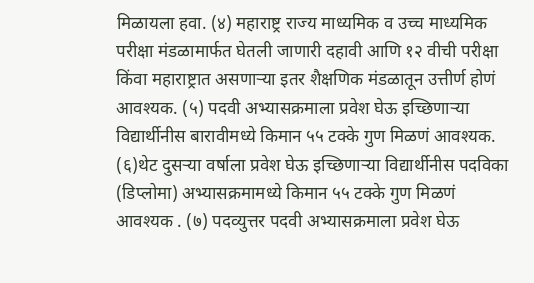मिळायला हवा. (४) महाराष्ट्र राज्य माध्यमिक व उच्च माध्यमिक परीक्षा मंडळामार्फत घेतली जाणारी दहावी आणि १२ वीची परीक्षा किंवा महाराष्ट्रात असणाऱ्या इतर शैक्षणिक मंडळातून उत्तीर्ण होणं आवश्यक. (५) पदवी अभ्यासक्रमाला प्रवेश घेऊ इच्छिणाऱ्या विद्यार्थीनीस बारावीमध्ये किमान ५५ टक्के गुण मिळणं आवश्यक. (६)थेट दुसऱ्या वर्षाला प्रवेश घेऊ इच्छिणाऱ्या विद्यार्थीनीस पदविका (डिप्लोमा) अभ्यासक्रमामध्ये किमान ५५ टक्के गुण मिळणं आवश्यक . (७) पदव्युत्तर पदवी अभ्यासक्रमाला प्रवेश घेऊ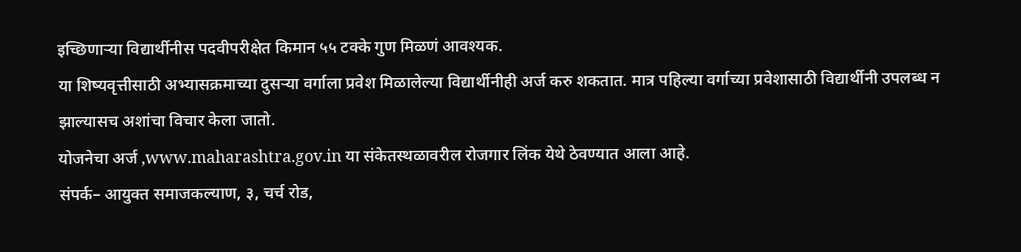इच्छिणाऱ्या विद्यार्थीनीस पदवीपरीक्षेत किमान ५५ टक्के गुण मिळणं आवश्यक.
या शिष्यवृत्तीसाठी अभ्यासक्रमाच्या दुसऱ्या वर्गाला प्रवेश मिळालेल्या विद्यार्थीनीही अर्ज करु शकतात. मात्र पहिल्या वर्गाच्या प्रवेशासाठी विद्यार्थीनी उपलब्ध न झाल्यासच अशांचा विचार केला जातो.
योजनेचा अर्ज ,www.maharashtra.gov.in या संकेतस्थळावरील रोजगार लिंक येथे ठेवण्यात आला आहे.
संपर्क– आयुक्त समाजकल्याण, ३, चर्च रोड,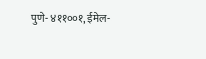पुणे- ४११००१, ईमेल-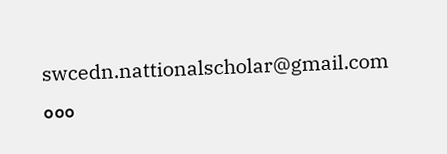swcedn.nattionalscholar@gmail.com
०००